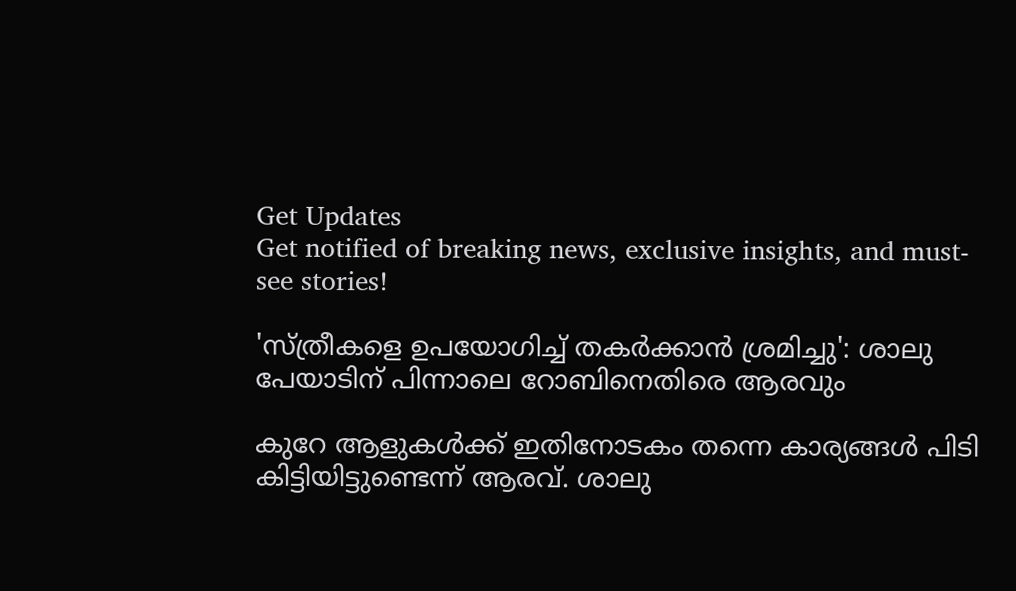Get Updates
Get notified of breaking news, exclusive insights, and must-see stories!

'സ്ത്രീകളെ ഉപയോഗിച്ച് തകർക്കാന്‍ ശ്രമിച്ചു': ശാലു പേയാടിന് പിന്നാലെ റോബിനെതിരെ ആരവും

കുറേ ആളുകള്‍ക്ക് ഇതിനോടകം തന്നെ കാര്യങ്ങള്‍ പിടി കിട്ടിയിട്ടുണ്ടെന്ന് ആരവ്. ശാലു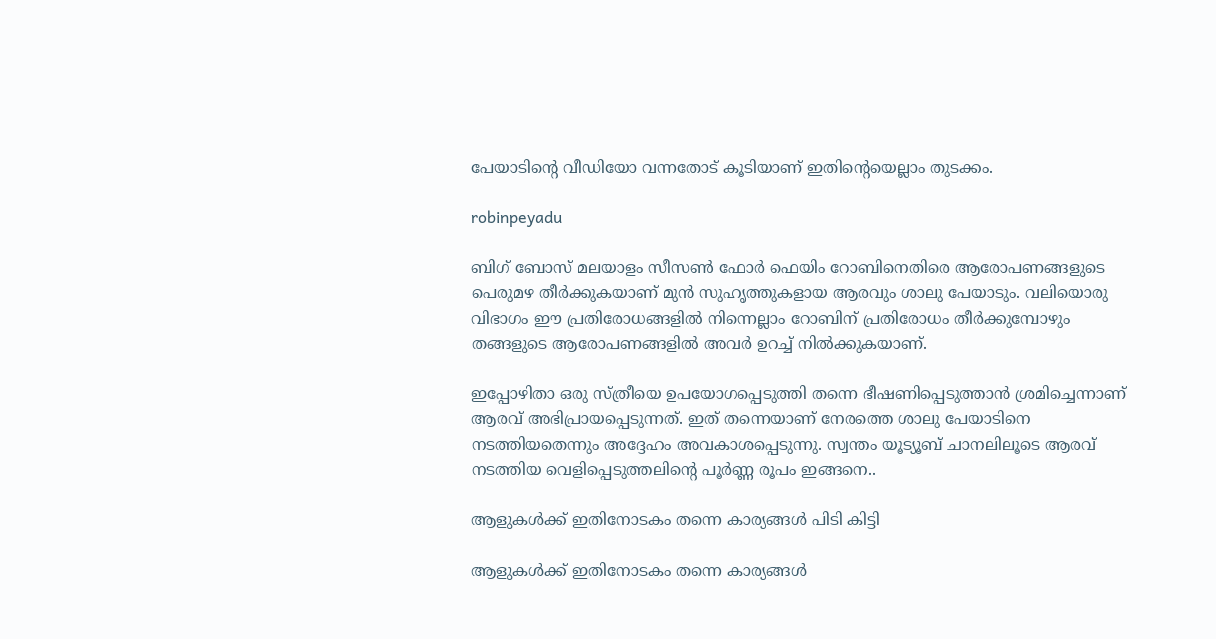പേയാടിന്റെ വീഡിയോ വന്നതോട് കൂടിയാണ് ഇതിന്റെയെല്ലാം തുടക്കം.

robinpeyadu

ബിഗ് ബോസ് മലയാളം സീസണ്‍ ഫോർ ഫെയിം റോബിനെതിരെ ആരോപണങ്ങളുടെ പെരുമഴ തീർക്കുകയാണ് മുന്‍ സുഹൃത്തുകളായ ആരവും ശാലു പേയാടും. വലിയൊരു വിഭാഗം ഈ പ്രതിരോധങ്ങളില്‍ നിന്നെല്ലാം റോബിന് പ്രതിരോധം തീർക്കുമ്പോഴും തങ്ങളുടെ ആരോപണങ്ങളില്‍ അവർ ഉറച്ച് നില്‍ക്കുകയാണ്.

ഇപ്പോഴിതാ ഒരു സ്ത്രീയെ ഉപയോഗപ്പെടുത്തി തന്നെ ഭീഷണിപ്പെടുത്താന്‍ ശ്രമിച്ചെന്നാണ് ആരവ് അഭിപ്രായപ്പെടുന്നത്. ഇത് തന്നെയാണ് നേരത്തെ ശാലു പേയാടിനെ നടത്തിയതെന്നും അദ്ദേഹം അവകാശപ്പെടുന്നു. സ്വന്തം യൂട്യൂബ് ചാനലിലൂടെ ആരവ് നടത്തിയ വെളിപ്പെടുത്തലിന്റെ പൂർണ്ണ രൂപം ഇങ്ങനെ..

ആളുകള്‍ക്ക് ഇതിനോടകം തന്നെ കാര്യങ്ങള്‍ പിടി കിട്ടി

ആളുകള്‍ക്ക് ഇതിനോടകം തന്നെ കാര്യങ്ങള്‍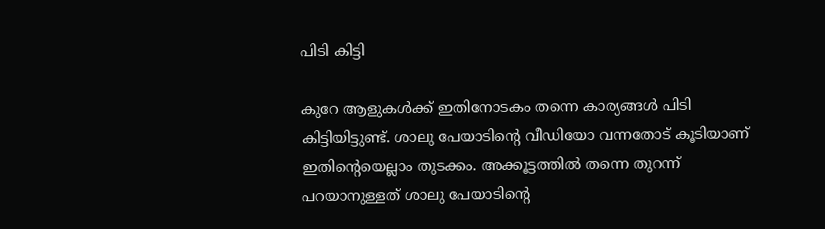പിടി കിട്ടി

കുറേ ആളുകള്‍ക്ക് ഇതിനോടകം തന്നെ കാര്യങ്ങള്‍ പിടി കിട്ടിയിട്ടുണ്ട്. ശാലു പേയാടിന്റെ വീഡിയോ വന്നതോട് കൂടിയാണ് ഇതിന്റെയെല്ലാം തുടക്കം. അക്കൂട്ടത്തില്‍ തന്നെ തുറന്ന് പറയാനുള്ളത് ശാലു പേയാടിന്റെ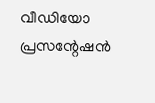വീഡിയോ പ്രസന്റേഷന്‍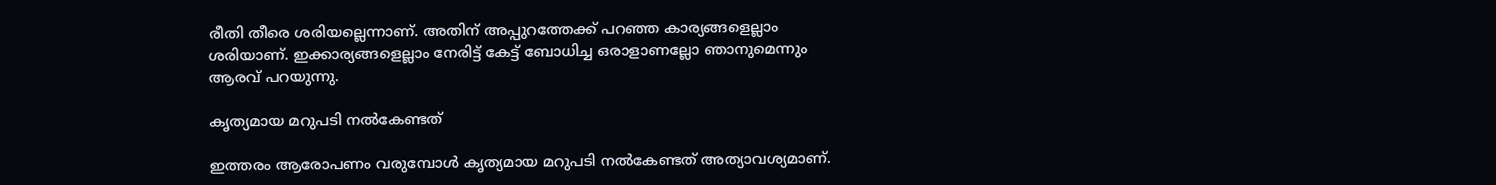രീതി തീരെ ശരിയല്ലെന്നാണ്. അതിന് അപ്പുറത്തേക്ക് പറഞ്ഞ കാര്യങ്ങളെല്ലാം ശരിയാണ്. ഇക്കാര്യങ്ങളെല്ലാം നേരിട്ട് കേട്ട് ബോധിച്ച ഒരാളാണല്ലോ ഞാനുമെന്നും ആരവ് പറയുന്നു.

കൃത്യമായ മറുപടി നല്‍കേണ്ടത്

ഇത്തരം ആരോപണം വരുമ്പോള്‍ കൃത്യമായ മറുപടി നല്‍കേണ്ടത് അത്യാവശ്യമാണ്.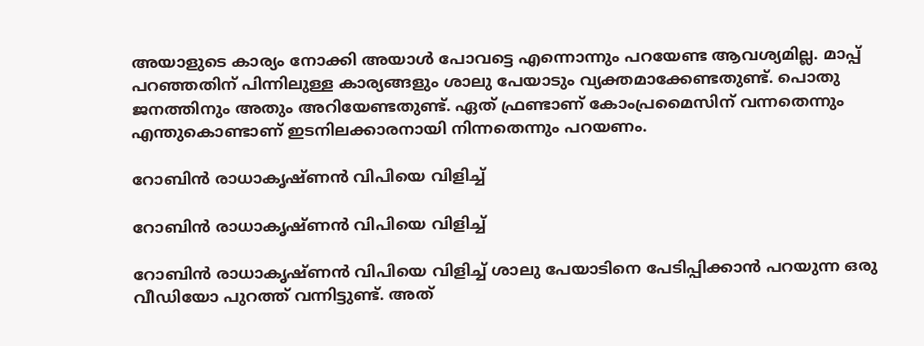അയാളുടെ കാര്യം നോക്കി അയാള്‍ പോവട്ടെ എന്നൊന്നും പറയേണ്ട ആവശ്യമില്ല. മാപ്പ് പറഞ്ഞതിന് പിന്നിലുള്ള കാര്യങ്ങളും ശാലു പേയാടും വ്യക്തമാക്കേണ്ടതുണ്ട്. പൊതു ജനത്തിനും അതും അറിയേണ്ടതുണ്ട്. ഏത് ഫ്രണ്ടാണ് കോംപ്രമൈസിന് വന്നതെന്നും എന്തുകൊണ്ടാണ് ഇടനിലക്കാരനായി നിന്നതെന്നും പറയണം.

റോബിന്‍ രാധാകൃഷ്ണന്‍ വിപിയെ വിളിച്ച്

റോബിന്‍ രാധാകൃഷ്ണന്‍ വിപിയെ വിളിച്ച്

റോബിന്‍ രാധാകൃഷ്ണന്‍ വിപിയെ വിളിച്ച് ശാലു പേയാടിനെ പേടിപ്പിക്കാന്‍ പറയുന്ന ഒരു വീഡിയോ പുറത്ത് വന്നിട്ടുണ്ട്. അത്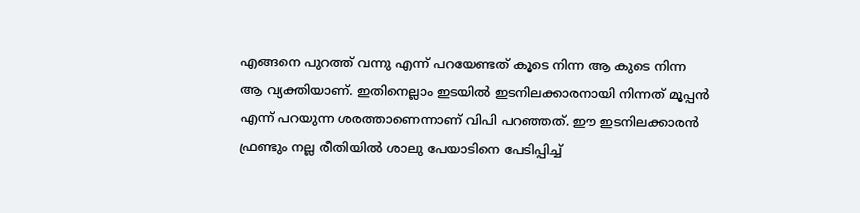എങ്ങനെ പുറത്ത് വന്നു എന്ന് പറയേണ്ടത് കൂടെ നിന്ന ആ കുടെ നിന്ന ആ വ്യക്തിയാണ്. ഇതിനെല്ലാം ഇടയില്‍ ഇടനിലക്കാരനായി നിന്നത് മൂപ്പന്‍ എന്ന് പറയുന്ന ശരത്താണെന്നാണ് വിപി പറഞ്ഞത്. ഈ ഇടനിലക്കാരന്‍ ഫ്രണ്ടും നല്ല രീതിയില്‍ ശാലു പേയാടിനെ പേടിപ്പിച്ച്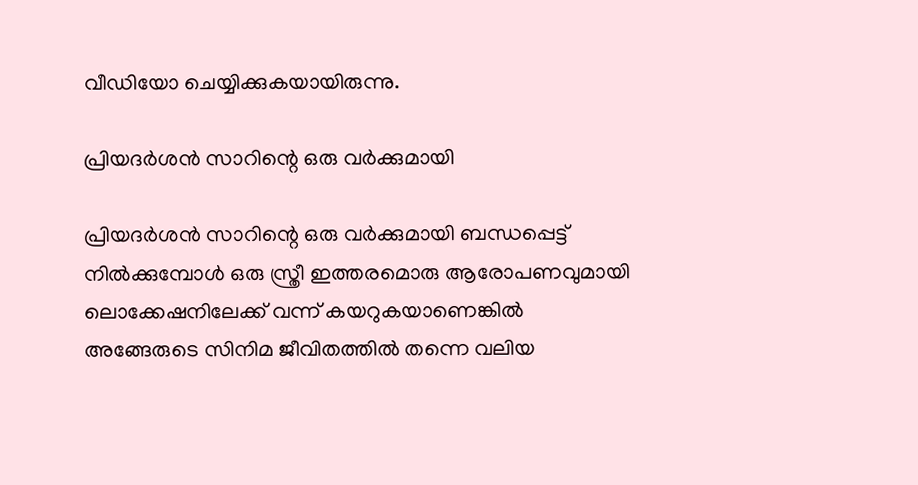വീഡിയോ ചെയ്യിക്കുകയായിരുന്നു.

പ്രിയദർശന്‍ സാറിന്റെ ഒരു വർക്കുമായി

പ്രിയദർശന്‍ സാറിന്റെ ഒരു വർക്കുമായി ബന്ധപ്പെട്ട് നില്‍ക്കുമ്പോള്‍ ഒരു സ്ത്രീ ഇത്തരമൊരു ആരോപണവുമായി ലൊക്കേഷനിലേക്ക് വന്ന് കയറുകയാണെങ്കില്‍ അങ്ങേരുടെ സിനിമ ജീവിതത്തില്‍ തന്നെ വലിയ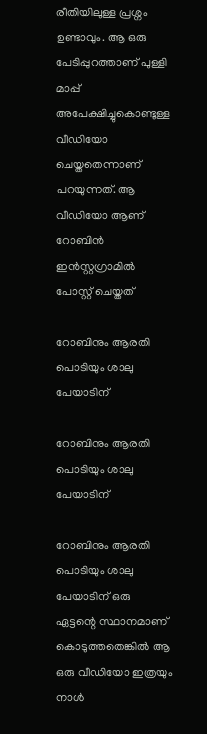രീതിയിലുള്ള പ്രശ്നം ഉണ്ടാവും. ആ ഒരു പേടിപ്പുറത്താണ് പുള്ളി മാപ്പ് അപേക്ഷിച്ചുകൊണ്ടുള്ള വീഡിയോ ചെയ്തതെന്നാണ് പറയുന്നത്. ആ വീഡിയോ ആണ് റോബിന്‍ ഇന്‍സ്റ്റഗ്രാമില്‍ പോസ്റ്റ് ചെയ്തത്

റോബിനും ആരതി പൊടിയും ശാലു പേയാടിന്

റോബിനും ആരതി പൊടിയും ശാലു പേയാടിന്

റോബിനും ആരതി പൊടിയും ശാലു പേയാടിന് ഒരു ഏട്ടന്റെ സ്ഥാനമാണ് കൊടുത്തതെങ്കില്‍ ആ ഒരു വീഡിയോ ഇത്രയും നാള്‍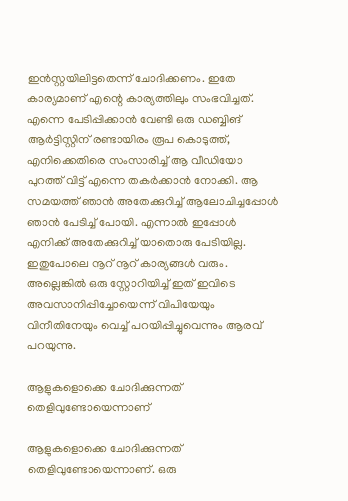ഇന്‍സ്റ്റയിലിട്ടതെന്ന് ചോദിക്കണം. ഇതേ കാര്യമാണ് എന്റെ കാര്യത്തിലും സംഭവിച്ചത്. എന്നെ പേടിപ്പിക്കാന്‍ വേണ്ടി ഒരു ഡബ്ബിങ് ആർട്ടിസ്റ്റിന് രണ്ടായിരം രൂപ കൊടുത്ത്, എനിക്കെതിരെ സംസാരിച്ച് ആ വീഡിയോ പുറത്ത് വിട്ട് എന്നെ തകർക്കാന്‍ നോക്കി. ആ സമയത്ത് ഞാന്‍ അതേക്കുറിച്ച് ആലോചിച്ചപ്പോള്‍ ഞാന്‍ പേടിച്ച് പോയി. എന്നാല്‍ ഇപ്പോള്‍ എനിക്ക് അതേക്കുറിച്ച് യാതൊരു പേടിയില്ല. ഇതുപോലെ നൂറ് നൂറ് കാര്യങ്ങള്‍ വരും. അല്ലെങ്കില്‍ ഒരു സ്റ്റോറിയിച്ച് ഇത് ഇവിടെ അവസാനിപ്പിച്ചോയെന്ന് വിപിയേയും വിനീതിനേയും വെച്ച് പറയിപ്പിച്ചുവെന്നും ആരവ് പറയുന്നു.

ആളുകളൊക്കെ ചോദിക്കുന്നത് തെളിവുണ്ടോയെന്നാണ്

ആളുകളൊക്കെ ചോദിക്കുന്നത് തെളിവുണ്ടോയെന്നാണ്. ഒരു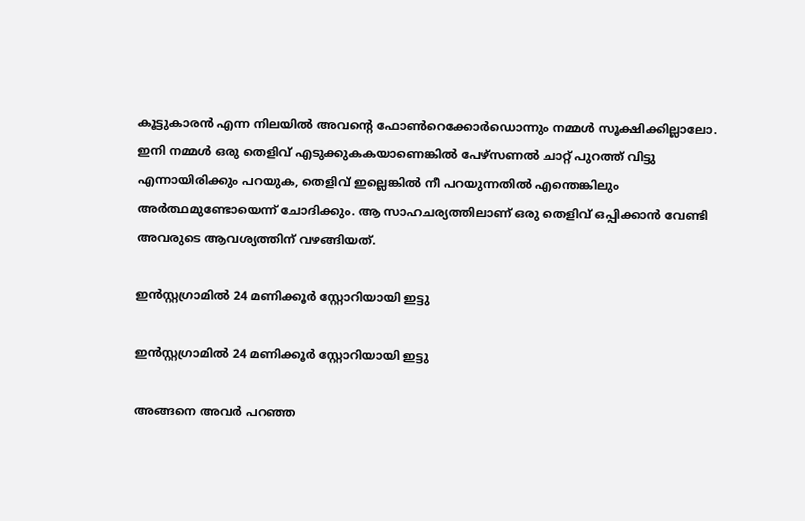കൂട്ടുകാരന്‍ എന്ന നിലയില്‍ അവന്റെ ഫോണ്‍റെക്കോർഡൊന്നും നമ്മള്‍ സൂക്ഷിക്കില്ലാലോ. ഇനി നമ്മള്‍ ഒരു തെളിവ് എടുക്കുകകയാണെങ്കില്‍ പേഴ്സണല്‍ ചാറ്റ് പുറത്ത് വിട്ടു എന്നായിരിക്കും പറയുക, തെളിവ് ഇല്ലെങ്കില്‍ നീ പറയുന്നതില്‍ എന്തെങ്കിലും അർത്ഥമുണ്ടോയെന്ന് ചോദിക്കും. ആ സാഹചര്യത്തിലാണ് ഒരു തെളിവ് ഒപ്പിക്കാന്‍ വേണ്ടി അവരുടെ ആവശ്യത്തിന് വഴങ്ങിയത്.

ഇന്‍സ്റ്റഗ്രാമില്‍ 24 മണിക്കൂർ സ്റ്റോറിയായി ഇട്ടു

ഇന്‍സ്റ്റഗ്രാമില്‍ 24 മണിക്കൂർ സ്റ്റോറിയായി ഇട്ടു

അങ്ങനെ അവർ പറഞ്ഞ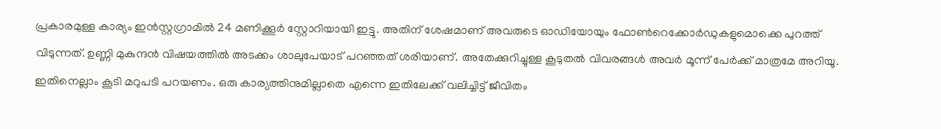പ്രകാരമുള്ള കാര്യം ഇന്‍സ്റ്റഗ്രാമില്‍ 24 മണിക്കൂർ സ്റ്റോറിയായി ഇട്ടു. അതിന് ശേഷമാണ് അവരുടെ ഓഡിയോയും ഫോണ്‍റെക്കോർഡുകളുമൊക്കെ പുറത്ത് വിടുന്നത്. ഉണ്ണി മുകുന്ദന്‍ വിഷയത്തില്‍ അടക്കം ശാലുപേയാട് പറഞ്ഞത് ശരിയാണ്. അതേക്കുറിച്ചുള്ള കൂടുതല്‍ വിവരങ്ങള്‍ അവർ മൂന്ന് പേർക്ക് മാത്രമേ അറിയൂ. ഇതിനെല്ലാം കൂടി മറുപടി പറയണം. ഒരു കാര്യത്തിനുമില്ലാതെ എന്നെ ഇതിലേക്ക് വലിച്ചിട്ട് ജീവിതം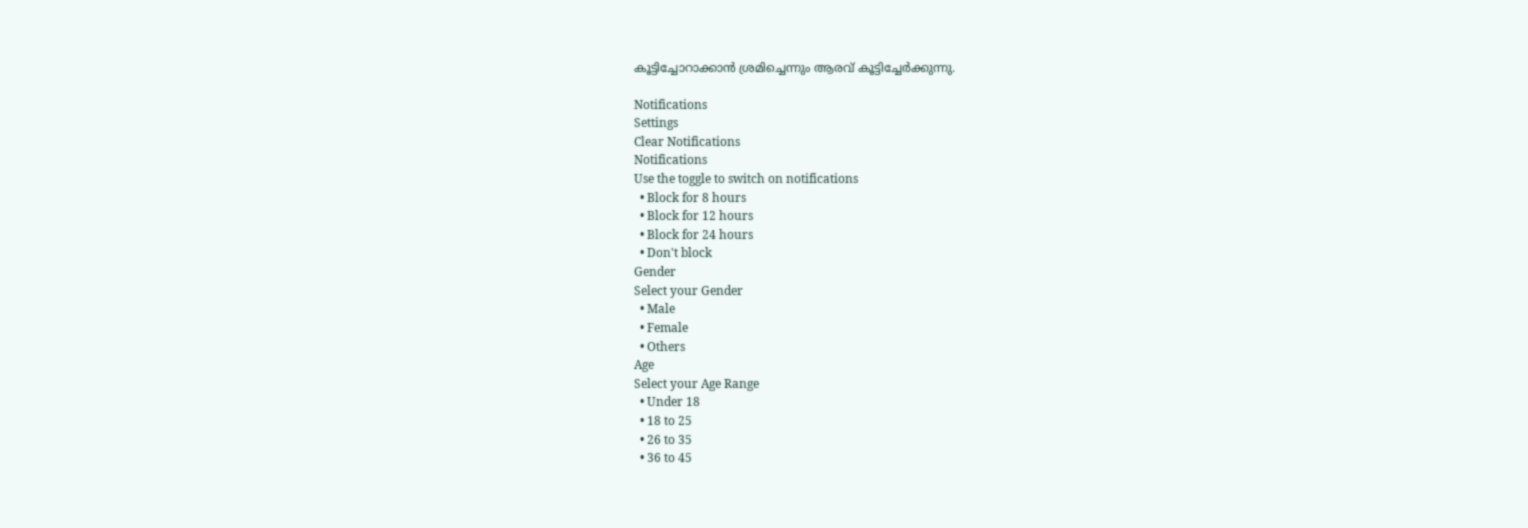കൂട്ടിച്ചോറാക്കാന്‍ ശ്രമിച്ചെന്നും ആരവ് കൂട്ടിച്ചേർക്കുന്നു.

Notifications
Settings
Clear Notifications
Notifications
Use the toggle to switch on notifications
  • Block for 8 hours
  • Block for 12 hours
  • Block for 24 hours
  • Don't block
Gender
Select your Gender
  • Male
  • Female
  • Others
Age
Select your Age Range
  • Under 18
  • 18 to 25
  • 26 to 35
  • 36 to 45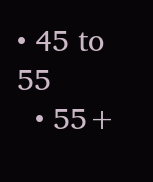• 45 to 55
  • 55+